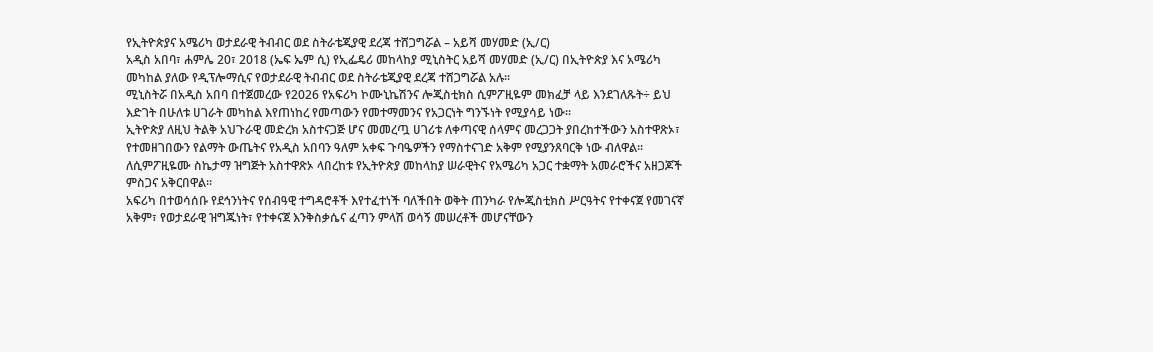የኢትዮጵያና አሜሪካ ወታደራዊ ትብብር ወደ ስትራቴጂያዊ ደረጃ ተሸጋግሯል – አይሻ መሃመድ (ኢ/ር)
አዲስ አበባ፣ ሐምሌ 20፣ 2018 (ኤፍ ኤም ሲ) የኢፌዴሪ መከላከያ ሚኒስትር አይሻ መሃመድ (ኢ/ር) በኢትዮጵያ እና አሜሪካ መካከል ያለው የዲፕሎማሲና የወታደራዊ ትብብር ወደ ስትራቴጂያዊ ደረጃ ተሸጋግሯል አሉ፡፡
ሚኒስትሯ በአዲስ አበባ በተጀመረው የ2026 የአፍሪካ ኮሙኒኬሽንና ሎጂስቲክስ ሲምፖዚዬም መክፈቻ ላይ እንደገለጹት÷ ይህ እድገት በሁለቱ ሀገራት መካከል እየጠነከረ የመጣውን የመተማመንና የአጋርነት ግንኙነት የሚያሳይ ነው፡፡
ኢትዮጵያ ለዚህ ትልቅ አህጉራዊ መድረክ አስተናጋጅ ሆና መመረጧ ሀገሪቱ ለቀጣናዊ ሰላምና መረጋጋት ያበረከተችውን አስተዋጽኦ፣ የተመዘገበውን የልማት ውጤትና የአዲስ አበባን ዓለም አቀፍ ጉባዔዎችን የማስተናገድ አቅም የሚያንጸባርቅ ነው ብለዋል፡፡
ለሲምፖዚዬሙ ስኬታማ ዝግጅት አስተዋጽኦ ላበረከቱ የኢትዮጵያ መከላከያ ሠራዊትና የአሜሪካ አጋር ተቋማት አመራሮችና አዘጋጆች ምስጋና አቅርበዋል።
አፍሪካ በተወሳሰቡ የደኅንነትና የሰብዓዊ ተግዳሮቶች እየተፈተነች ባለችበት ወቅት ጠንካራ የሎጂስቲክስ ሥርዓትና የተቀናጀ የመገናኛ አቅም፣ የወታደራዊ ዝግጁነት፣ የተቀናጀ እንቅስቃሴና ፈጣን ምላሽ ወሳኝ መሠረቶች መሆናቸውን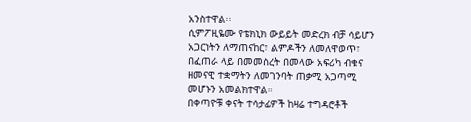አንስተዋል፡፡
ሲምፖዚዬሙ የቴክኒክ ውይይት መድረክ ብቻ ሳይሆን አጋርነትን ለማጠናከር፣ ልምዶችን ለመለዋወጥ፣ በፈጠራ ላይ በመመስረት በመላው አፍሪካ ብቁና ዘመናዊ ተቋማትን ለመገንባት ጠቃሚ አጋጣሚ መሆኑን አመልክተዋል።
በቀጣዮቹ ቀናት ተሳታፊዎች ከዛሬ ተግዳሮቶች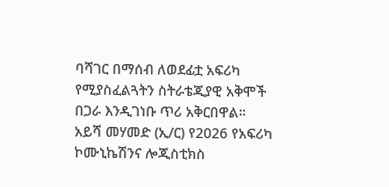ባሻገር በማሰብ ለወደፊቷ አፍሪካ የሚያስፈልጓትን ስትራቴጂያዊ አቅሞች በጋራ እንዲገነቡ ጥሪ አቅርበዋል።
አይሻ መሃመድ (ኢ/ር) የ2026 የአፍሪካ ኮሙኒኬሽንና ሎጂስቲክስ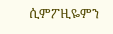ሲምፖዚዬምን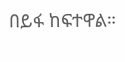በይፋ ከፍተዋል።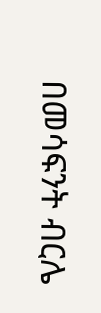በመሳፍንት ብርሌ